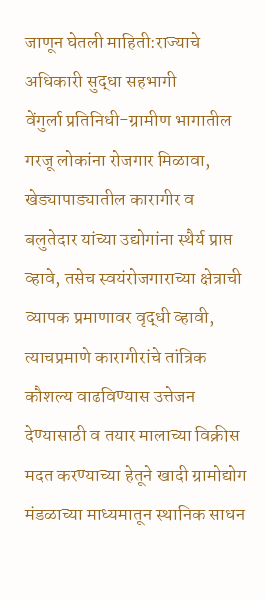जाणून घेतली माहिती:राज्याचे अधिकारी सुद्धा सहभागी
वेंगुर्ला प्रतिनिधी-ग्रामीण भागातील गरजू लोकांना रोजगार मिळावा, खेड्यापाड्यातील कारागीर व बलुतेदार यांच्या उद्योगांना स्थैर्य प्राप्त व्हावे, तसेच स्वयंरोजगाराच्या क्षेत्राची व्यापक प्रमाणावर वृद्धी व्हावी, त्याचप्रमाणे कारागीरांचे तांत्रिक कौशल्य वाढविण्यास उत्तेजन देण्यासाठी व तयार मालाच्या विक्रीस मदत करण्याच्या हेतूने खादी ग्रामोद्योग मंडळाच्या माध्यमातून स्थानिक साधन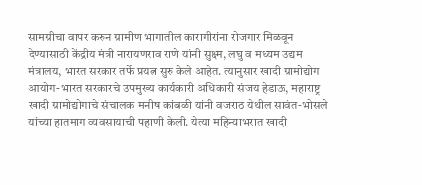सामग्रीचा वापर करुन ग्रामीण भागातील कारागीरांना रोजगार मिळवून देण्यासाठी केंद्रीय मंत्री नारायणराव राणे यांनी सुक्ष्म, लघु व मध्यम उद्यम मंत्रालय, भारत सरकार तर्फे प्रयत्न सुरु केले आहेत. त्यानुसार खादी ग्रामोद्योग आयोग-भारत सरकारचे उपमुख्य कार्यकारी अधिकारी संजय हेडाऊ, महाराष्ट्र खादी ग्रामोद्योगाचे संचालक मनीष कांबळी यांनी वजराठ येथील सावंत-भोसले यांच्या हातमाग व्यवसायाची पहाणी केली. येत्या महिन्याभरात खादी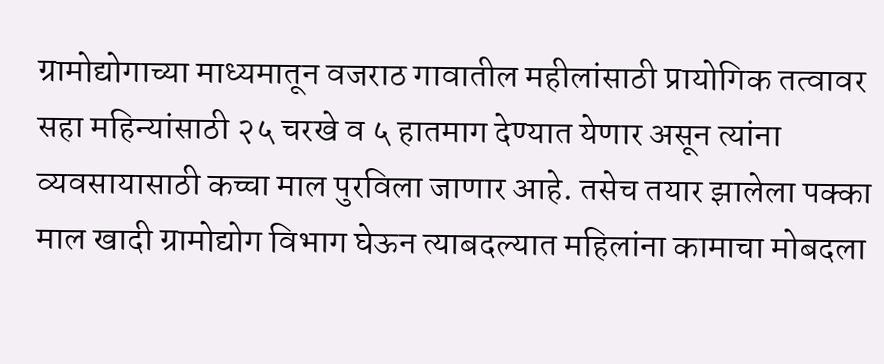ग्रामोद्योगाच्या माध्यमातून वजराठ गावातील महीलांसाठी प्रायोगिक तत्वावर सहा महिन्यांसाठी २५ चरखे व ५ हातमाग देण्यात येणार असून त्यांना व्यवसायासाठी कच्चा माल पुरविला जाणार आहे. तसेच तयार झालेला पक्का माल खादी ग्रामोद्योग विभाग घेऊन त्याबदल्यात महिलांना कामाचा मोबदला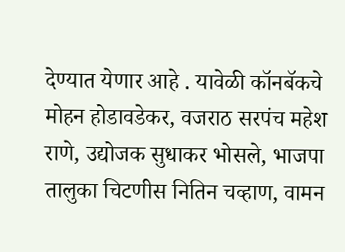देण्यात येणार आहे . यावेळी कॉनबॅकचे मोहन होडावडेकर, वजराठ सरपंच महेश राणे, उद्योजक सुधाकर भोसले, भाजपा तालुका चिटणीस नितिन चव्हाण, वामन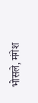भोसले, मंगेश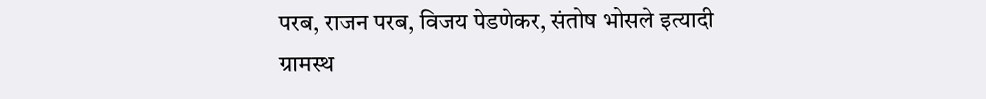परब, राजन परब, विजय पेडणेकर, संतोष भोसले इत्यादी ग्रामस्थ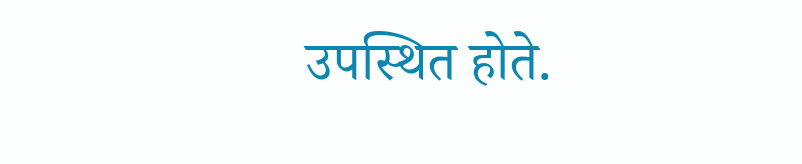उपस्थित होते.